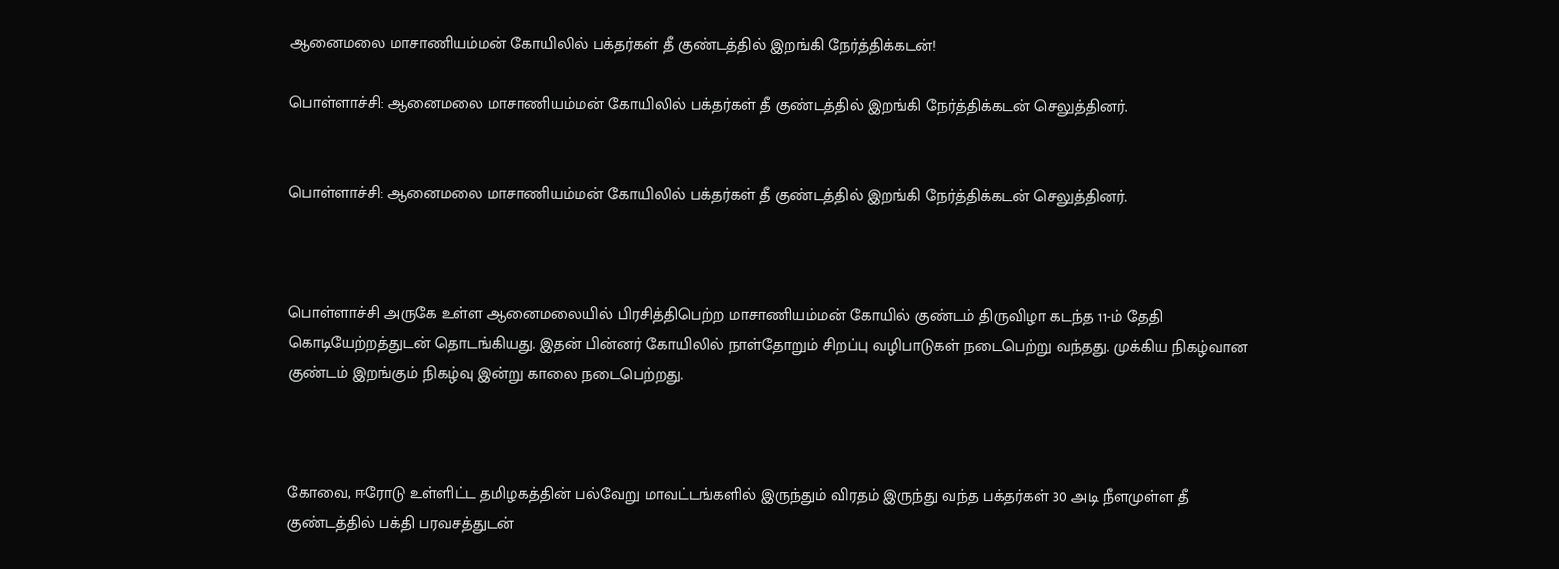ஆனைமலை மாசாணியம்மன் கோயிலில் பக்தர்கள் தீ குண்டத்தில் இறங்கி நேர்த்திக்கடன்!

பொள்ளாச்சி: ஆனைமலை மாசாணியம்மன் கோயிலில் பக்தர்கள் தீ குண்டத்தில் இறங்கி நேர்த்திக்கடன் செலுத்தினர்.


பொள்ளாச்சி: ஆனைமலை மாசாணியம்மன் கோயிலில் பக்தர்கள் தீ குண்டத்தில் இறங்கி நேர்த்திக்கடன் செலுத்தினர்.



பொள்ளாச்சி அருகே உள்ள ஆனைமலையில் பிரசித்திபெற்ற மாசாணியம்மன் கோயில் குண்டம் திருவிழா கடந்த 11-ம் தேதி கொடியேற்றத்துடன் தொடங்கியது. இதன் பின்னர் கோயிலில் நாள்தோறும் சிறப்பு வழிபாடுகள் நடைபெற்று வந்தது. முக்கிய நிகழ்வான குண்டம் இறங்கும் நிகழ்வு இன்று காலை நடைபெற்றது.



கோவை, ஈரோடு உள்ளிட்ட தமிழகத்தின் பல்வேறு மாவட்டங்களில் இருந்தும் விரதம் இருந்து வந்த பக்தர்கள் 30 அடி நீளமுள்ள தீ குண்டத்தில் பக்தி பரவசத்துடன்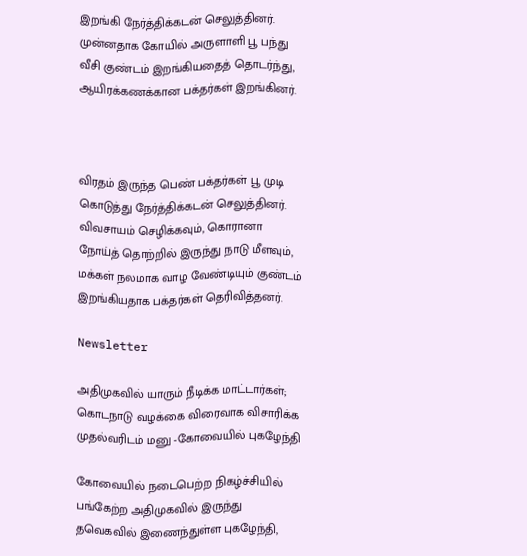இறங்கி நேர்த்திக்கடன் செலுத்தினர். முன்னதாக கோயில் அருளாளி பூ பந்து வீசி குண்டம் இறங்கியதைத் தொடர்ந்து, ஆயிரக்கணக்கான பக்தர்கள் இறங்கினர்.



விரதம் இருந்த பெண் பக்தர்கள் பூ முடி கொடுத்து நேர்த்திக்கடன் செலுத்தினர். விவசாயம் செழிக்கவும், கொரானா நோய்த் தொற்றில் இருந்து நாடு மீளவும், மக்கள் நலமாக வாழ வேண்டியும் குண்டம் இறங்கியதாக பக்தர்கள் தெரிவித்தனர்.

Newsletter

அதிமுகவில் யாரும் நீடிக்க மாட்டார்கள்; கொடநாடு வழக்கை விரைவாக விசாரிக்க முதல்வரிடம் மனு -கோவையில் புகழேந்தி

கோவையில் நடைபெற்ற நிகழ்ச்சியில் பங்கேற்ற அதிமுகவில் இருந்து தவெகவில் இணைந்துள்ள புகழேந்தி,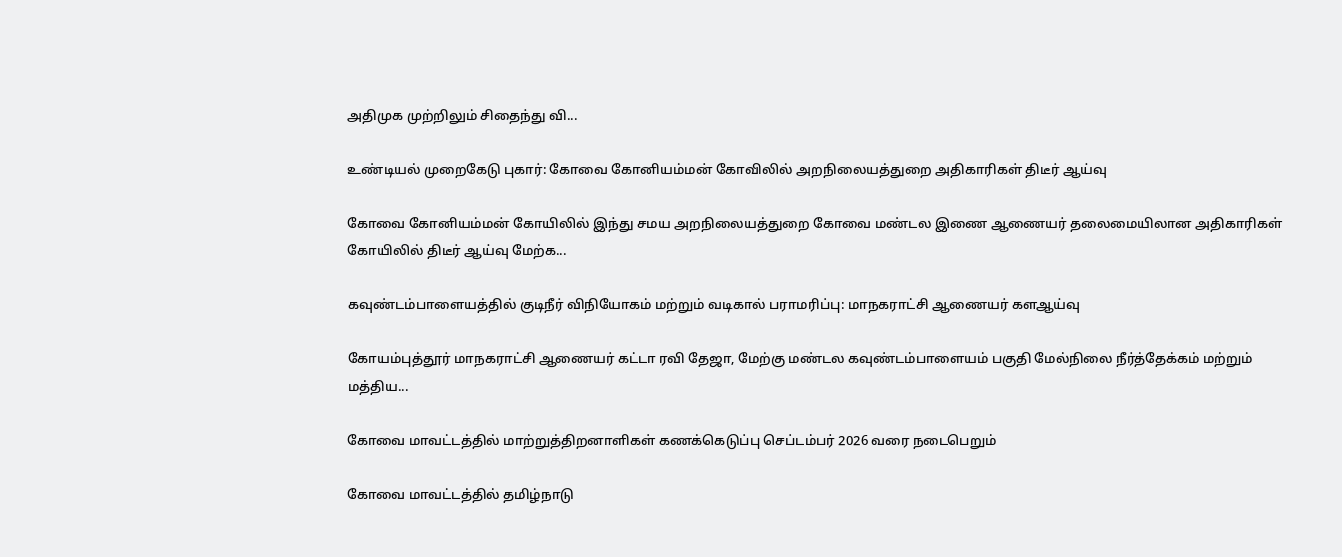அதிமுக முற்றிலும் சிதைந்து வி...

உண்டியல் முறைகேடு புகார்: கோவை கோனியம்மன் கோவிலில் அறநிலையத்துறை அதிகாரிகள் திடீர் ஆய்வு

கோவை கோனியம்மன் கோயிலில் இந்து சமய அறநிலையத்துறை கோவை மண்டல இணை ஆணையர் தலைமையிலான அதிகாரிகள் கோயிலில் திடீர் ஆய்வு மேற்க...

கவுண்டம்பாளையத்தில் குடிநீர் விநியோகம் மற்றும் வடிகால் பராமரிப்பு: மாநகராட்சி ஆணையர் களஆய்வு

கோயம்புத்தூர் மாநகராட்சி ஆணையர் கட்டா ரவி தேஜா, மேற்கு மண்டல கவுண்டம்பாளையம் பகுதி மேல்நிலை நீர்த்தேக்கம் மற்றும் மத்திய...

கோவை மாவட்டத்தில் மாற்றுத்திறனாளிகள் கணக்கெடுப்பு செப்டம்பர் 2026 வரை நடைபெறும்

கோவை மாவட்டத்தில் தமிழ்நாடு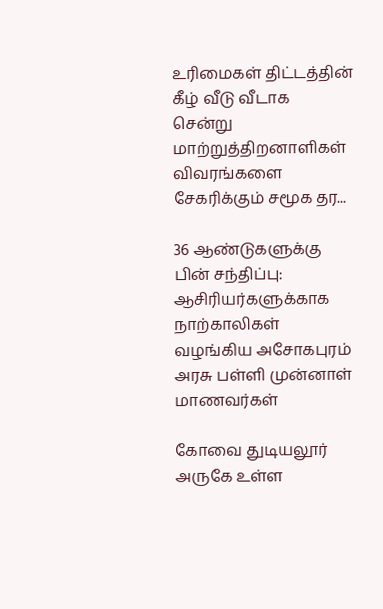உரிமைகள் திட்டத்தின் கீழ் வீடு வீடாக சென்று மாற்றுத்திறனாளிகள் விவரங்களை சேகரிக்கும் சமூக தர...

36 ஆண்டுகளுக்கு பின் சந்திப்பு: ஆசிரியர்களுக்காக நாற்காலிகள் வழங்கிய அசோகபுரம் அரசு பள்ளி முன்னாள் மாணவர்கள்

கோவை துடியலூர் அருகே உள்ள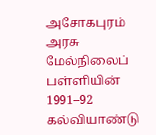அசோகபுரம் அரசு மேல்நிலைப் பள்ளியின் 1991–92 கல்வியாண்டு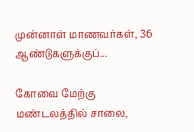முன்னாள் மாணவர்கள், 36 ஆண்டுகளுக்குப்...

கோவை மேற்கு மண்டலத்தில் சாலை,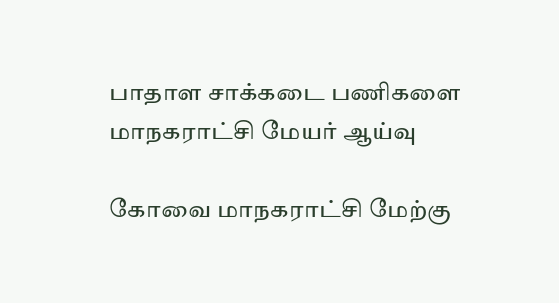பாதாள சாக்கடை பணிகளை மாநகராட்சி மேயர் ஆய்வு

கோவை மாநகராட்சி மேற்கு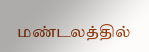மண்டலத்தில்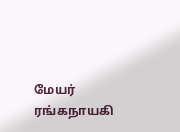மேயர் ரங்கநாயகி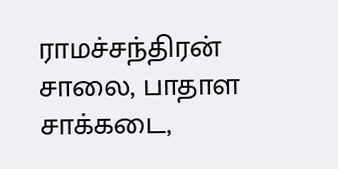ராமச்சந்திரன் சாலை, பாதாள சாக்கடை,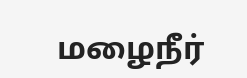மழைநீர்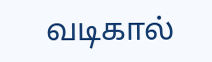வடிகால்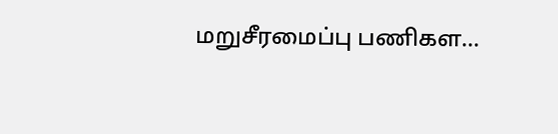மறுசீரமைப்பு பணிகள...